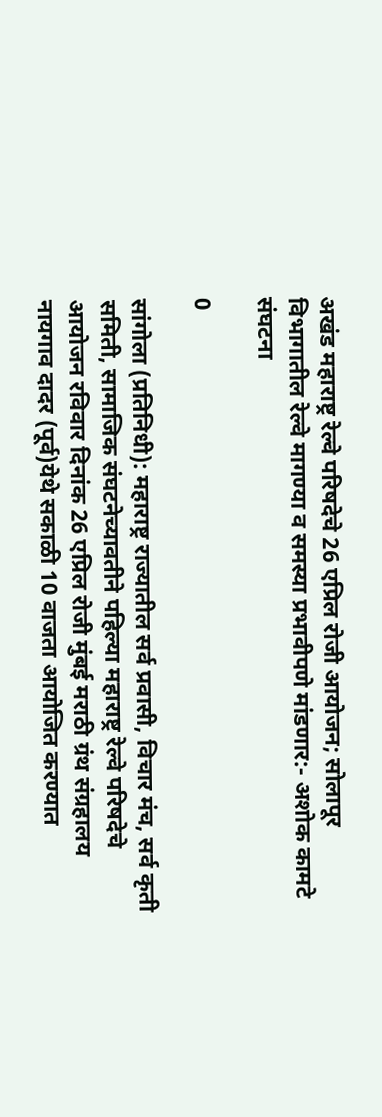अखंड महाराष्ट्र रेल्वे परिषदेचे 26 एप्रिल रोजी आयोजन; सोलापूर विभागातील रेल्वे मागण्या व समस्या प्रभावीपणे मांडणार:- अशोक कामटे संघटना

0

सांगोला (प्रतिनिधी): महाराष्ट्र राज्यातील सर्व प्रवासी, विचार मंच, सर्व कृती समिती, सामाजिक संघटनेच्यावतीने पहिल्या महाराष्ट्र रेल्वे परिषदेचे आयोजन रविवार दिनांक 26 एप्रिल रोजी मुंबई मराठी ग्रंथ संग्रहालय नायगाव दादर (पूर्व)येथे सकाळी 10 वाजता आयोजित करण्यात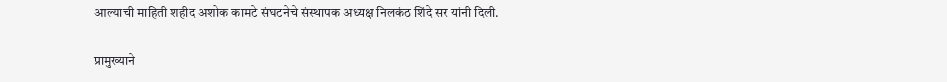आल्याची माहिती शहीद अशोक कामटे संघटनेचे संस्थापक अध्यक्ष निलकंठ शिंदे सर यांनी दिली.

प्रामुख्याने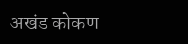अखंड कोकण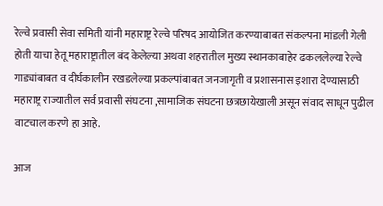रेल्वे प्रवासी सेवा समिती यांनी महाराष्ट्र रेल्वे परिषद आयोजित करण्याबाबत संकल्पना मांडली गेली होती याचा हेतू महाराष्ट्रातील बंद केलेल्या अथवा शहरातील मुख्य स्थानकाबाहेर ढकललेल्या रेल्वे गाड्यांबाबत व दीर्घकालीन रखडलेल्या प्रकल्पांबाबत जनजागृती व प्रशासनास इशारा देण्यासाठी महाराष्ट्र राज्यातील सर्व प्रवासी संघटना ,सामाजिक संघटना छत्रछायेखाली असून संवाद साधून पुढील वाटचाल करणे हा आहे.

आज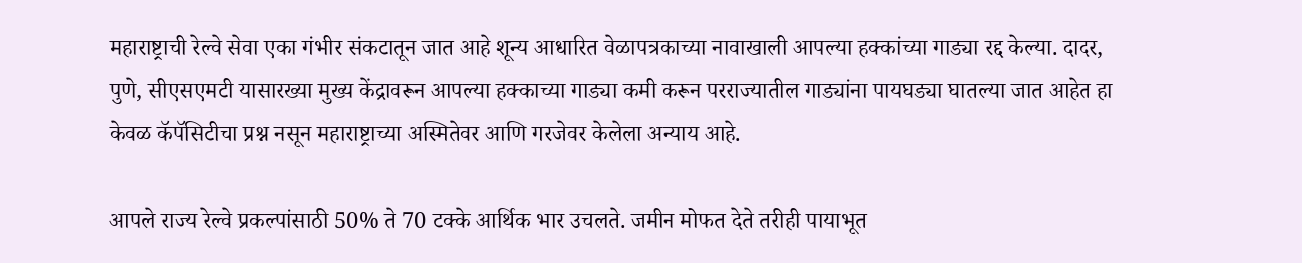महाराष्ट्राची रेल्वे सेवा एका गंभीर संकटातून जात आहे शून्य आधारित वेळापत्रकाच्या नावाखाली आपल्या हक्कांच्या गाड्या रद्द केल्या. दादर, पुणे, सीएसएमटी यासारख्या मुख्य केंद्रावरून आपल्या हक्काच्या गाड्या कमी करून परराज्यातील गाड्यांना पायघड्या घातल्या जात आहेत हा केवळ कॅपॅसिटीचा प्रश्न नसून महाराष्ट्राच्या अस्मितेवर आणि गरजेवर केलेला अन्याय आहे.

आपले राज्य रेल्वे प्रकल्पांसाठी 50% ते 70 टक्के आर्थिक भार उचलते. जमीन मोफत देते तरीही पायाभूत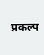प्रकल्प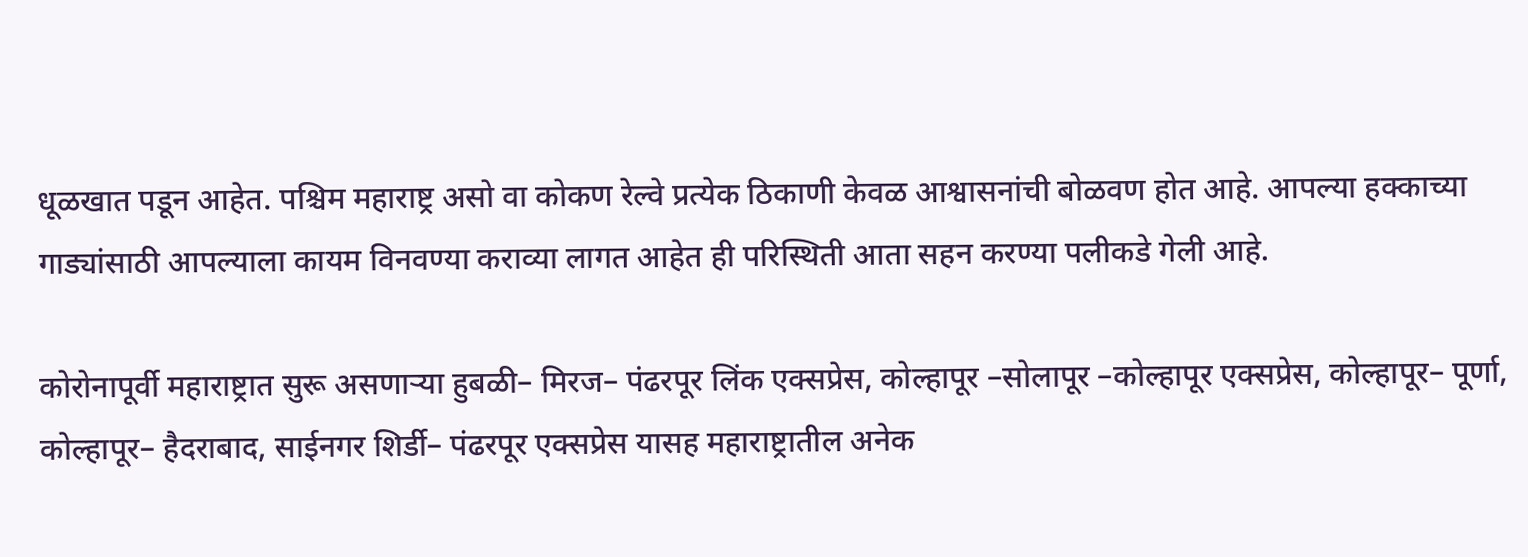धूळखात पडून आहेत. पश्चिम महाराष्ट्र असो वा कोकण रेल्वे प्रत्येक ठिकाणी केवळ आश्वासनांची बोळवण होत आहे. आपल्या हक्काच्या गाड्यांसाठी आपल्याला कायम विनवण्या कराव्या लागत आहेत ही परिस्थिती आता सहन करण्या पलीकडे गेली आहे.

कोरोनापूर्वी महाराष्ट्रात सुरू असणाऱ्या हुबळी– मिरज– पंढरपूर लिंक एक्सप्रेस, कोल्हापूर –सोलापूर –कोल्हापूर एक्सप्रेस, कोल्हापूर– पूर्णा, कोल्हापूर– हैदराबाद, साईनगर शिर्डी– पंढरपूर एक्सप्रेस यासह महाराष्ट्रातील अनेक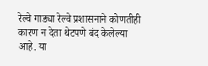रेल्वे गाड्या रेल्वे प्रशासनाने कोणतीही कारण न देता थेटपणे बंद केलेल्या आहे. या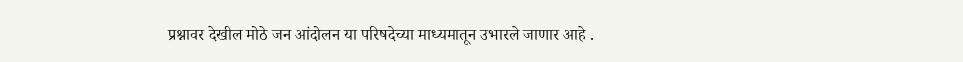प्रश्नावर देखील मोठे जन आंदोलन या परिषदेच्या माध्यमातून उभारले जाणार आहे .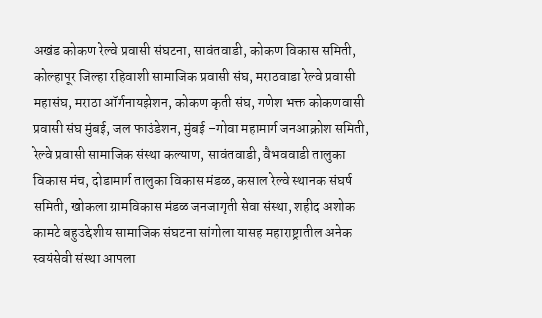अखंड कोकण रेल्वे प्रवासी संघटना, सावंतवाडी, कोकण विकास समिती, कोल्हापूर जिल्हा रहिवाशी सामाजिक प्रवासी संघ, मराठवाडा रेल्वे प्रवासी महासंघ, मराठा ऑर्गनायझेशन, कोकण कृती संघ, गणेश भक्त कोकणवासी प्रवासी संघ मुंबई, जल फाउंडेशन, मुंबई –गोवा महामार्ग जनआक्रोश समिती, रेल्वे प्रवासी सामाजिक संस्था कल्याण, सावंतवाडी, वैभववाडी तालुका विकास मंच, दोडामार्ग तालुका विकास मंडळ, कसाल रेल्वे स्थानक संघर्ष समिती, खोकला ग्रामविकास मंडळ जनजागृती सेवा संस्था, शहीद अशोक कामटे बहुउद्देशीय सामाजिक संघटना सांगोला यासह महाराष्ट्रातील अनेक स्वयंसेवी संस्था आपला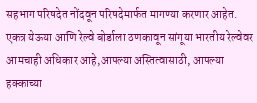सहभाग परिषदेत नोंदवून परिषदेमार्फत मागण्या करणार आहेत. एकत्र येऊया आणि रेल्वे बोर्डाला ठणकावून सांगूया भारतीय रेल्वेवर आमचाही अधिकार आहे,आपल्या अस्तित्वासाठी, आपल्या हक्काच्या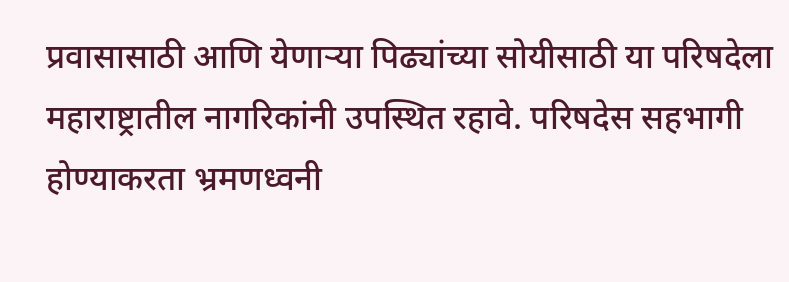प्रवासासाठी आणि येणाऱ्या पिढ्यांच्या सोयीसाठी या परिषदेला महाराष्ट्रातील नागरिकांनी उपस्थित रहावे. परिषदेस सहभागी होण्याकरता भ्रमणध्वनी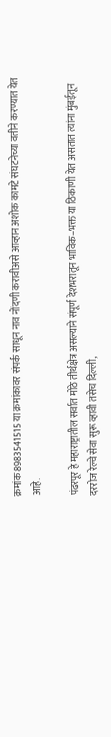क्रमांक 8983541515 या क्रमांकावर संपर्क साधून नाव नोंदणी करावीअसे आव्हान अशोक कामटे संघटनेच्या वतीने करण्यात येत आहे.

पंढरपूर हे महाराष्ट्रातील सर्वात मोठे तीर्थक्षेत्र असल्याने संपूर्ण देशभरातून भाविक–भक्त या ठिकाणी येत असतात त्यांना मुंबईतून दररोज रेल्वे सेवा सुरू व्हावी तसेच दिल्ली,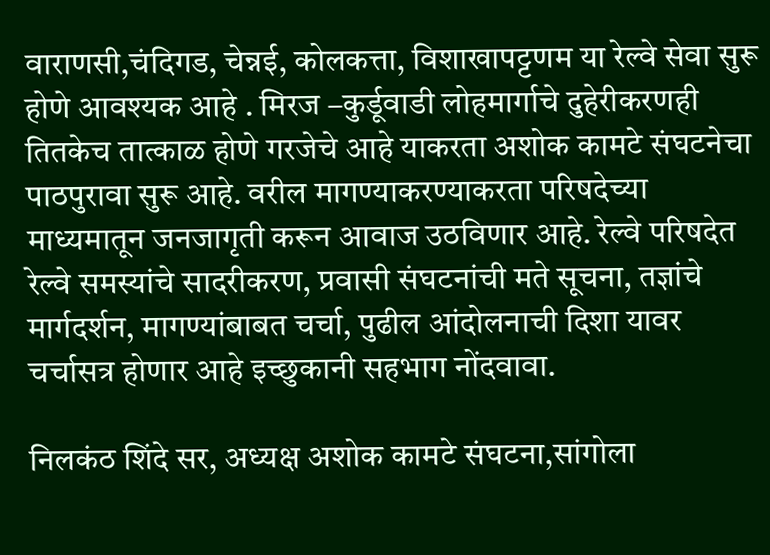वाराणसी,चंदिगड, चेन्नई, कोलकत्ता, विशाखापट्टणम या रेल्वे सेवा सुरू होणे आवश्यक आहे . मिरज –कुर्डूवाडी लोहमार्गाचे दुहेरीकरणही तितकेच तात्काळ होणे गरजेचे आहे याकरता अशोक कामटे संघटनेचा पाठपुरावा सुरू आहे. वरील मागण्याकरण्याकरता परिषदेच्या माध्यमातून जनजागृती करून आवाज उठविणार आहे. रेल्वे परिषदेत रेल्वे समस्यांचे सादरीकरण, प्रवासी संघटनांची मते सूचना, तज्ञांचे मार्गदर्शन, मागण्यांबाबत चर्चा, पुढील आंदोलनाची दिशा यावर चर्चासत्र होणार आहे इच्छुकानी सहभाग नोंदवावा.

निलकंठ शिंदे सर, अध्यक्ष अशोक कामटे संघटना,सांगोला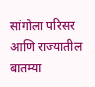सांगोला परिसर आणि राज्यातील बातम्या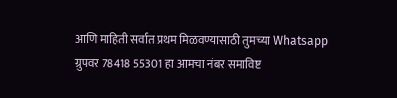आणि माहिती सर्वात प्रथम मिळवण्यासाठी तुमच्या Whatsapp ग्रुपवर 78418 55301 हा आमचा नंबर समाविष्ट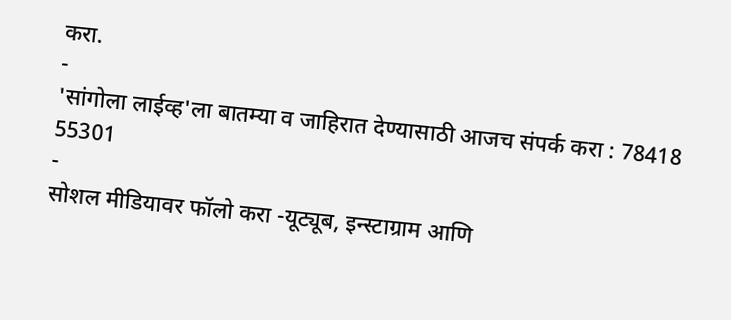करा.
-
'सांगोला लाईव्ह'ला बातम्या व जाहिरात देण्यासाठी आजच संपर्क करा : 78418 55301
-
सोशल मीडियावर फॉलो करा -यूट्यूब, इन्स्टाग्राम आणि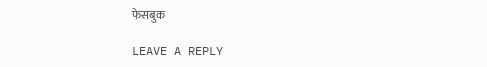फेसबुक

LEAVE A REPLY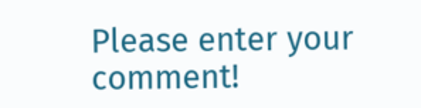Please enter your comment!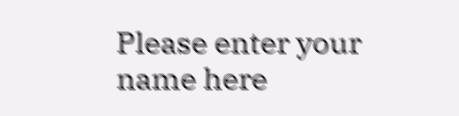Please enter your name here